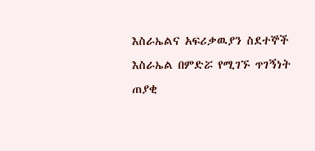እስራኤልና አፍሪቃዉያን ስደተኞች
እስራኤል በምድሯ የሚገኙ ጥገኝነት ጠያቂ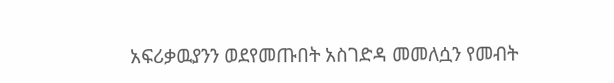አፍሪቃዉያንን ወደየመጡበት አስገድዳ መመለሷን የመብት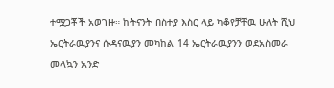ተሟጋቾች አወገዙ። ከትናንት በስተያ እስር ላይ ካቆየቻቸዉ ሁለት ሺህ ኤርትራዉያንና ሱዳናዉያን መካከል 14 ኤርትራዉያንን ወደአስመራ መላኳን አንድ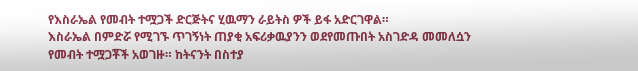የእስራኤል የመብት ተሟጋች ድርጅትና ሂዉማን ራይትስ ዎች ይፋ አድርገዋል።
እስራኤል በምድሯ የሚገኙ ጥገኝነት ጠያቂ አፍሪቃዉያንን ወደየመጡበት አስገድዳ መመለሷን የመብት ተሟጋቾች አወገዙ። ከትናንት በስተያ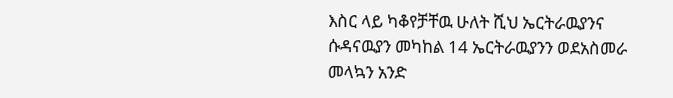እስር ላይ ካቆየቻቸዉ ሁለት ሺህ ኤርትራዉያንና ሱዳናዉያን መካከል 14 ኤርትራዉያንን ወደአስመራ መላኳን አንድ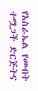የእስራኤል የመብት ተሟጋች ድርጅትና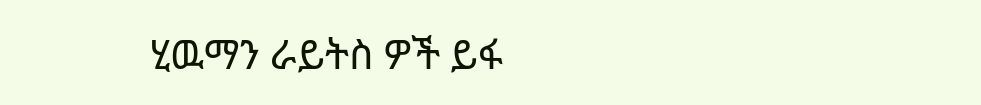ሂዉማን ራይትስ ዎች ይፋ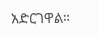አድርገዋል።